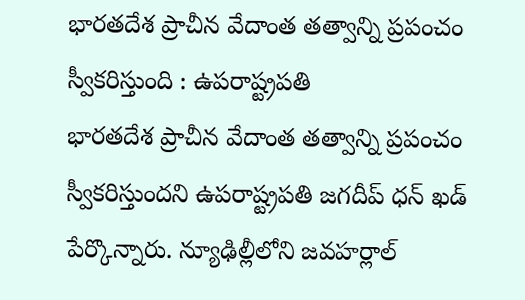భారతదేశ ప్రాచీన వేదాంత తత్వాన్ని ప్రపంచం స్వీకరిస్తుంది : ఉపరాష్ట్రపతి
భారతదేశ ప్రాచీన వేదాంత తత్వాన్ని ప్రపంచం స్వీకరిస్తుందని ఉపరాష్ట్రపతి జగదీప్ ధన్ ఖడ్ పేర్కొన్నారు. న్యూఢిల్లీలోని జవహర్లాల్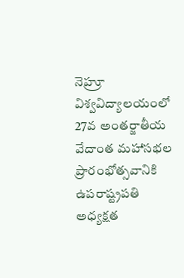నెహ్రూ విశ్వవిద్యాలయంలో 27వ అంతర్జాతీయ వేదాంత మహాసభల ప్రారంభోత్సవానికి ఉపరాష్ట్రపతి అధ్యక్షత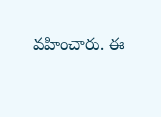వహించారు. ఈ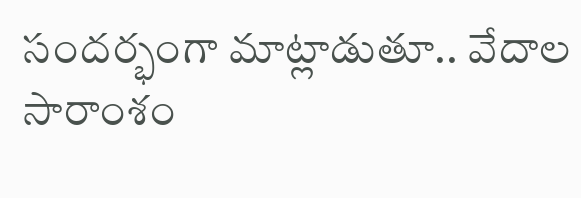సందర్భంగా మాట్లాడుతూ.. వేదాల సారాంశం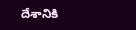దేశానికి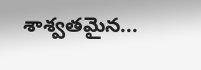శాశ్వతమైన...